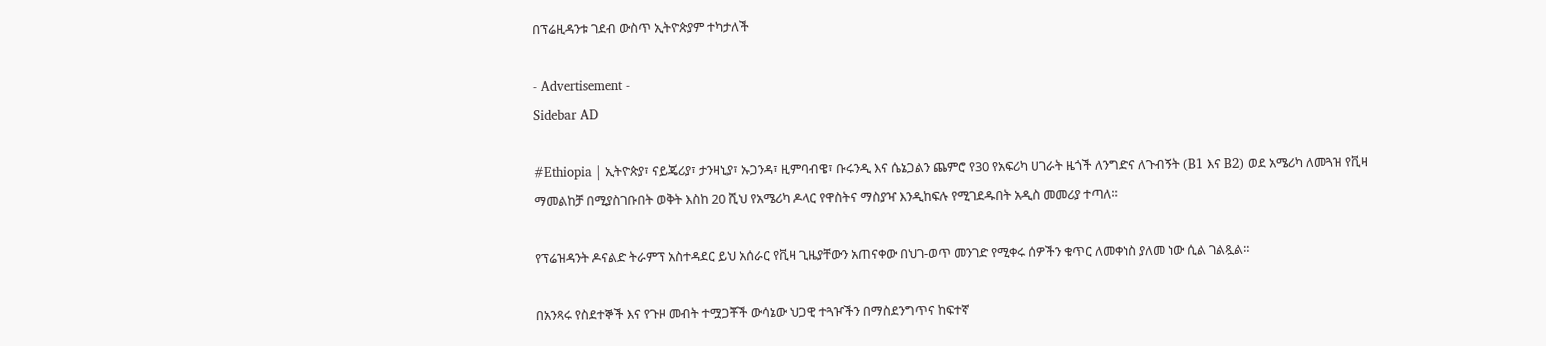በፕሬዚዳንቱ ገደብ ውስጥ ኢትዮጵያም ተካታለች

- Advertisement -
Sidebar AD

#Ethiopia | ኢትዮጵያ፣ ናይጄሪያ፣ ታንዛኒያ፣ ኡጋንዳ፣ ዚምባብዌ፣ ቡሩንዲ እና ሴኔጋልን ጨምሮ የ30 የአፍሪካ ሀገራት ዜጎች ለንግድና ለጉብኝት (B1 እና B2) ወደ አሜሪካ ለመጓዝ የቪዛ ማመልከቻ በሚያስገቡበት ወቅት እስከ 20 ሺህ የአሜሪካ ዶላር የዋስትና ማስያዣ እንዲከፍሉ የሚገደዱበት አዲስ መመሪያ ተጣለ።

የፕሬዝዳንት ዶናልድ ትራምፕ አስተዳደር ይህ አሰራር የቪዛ ጊዜያቸውን አጠናቀው በህገ-ወጥ መንገድ የሚቀሩ ሰዎችን ቁጥር ለመቀነስ ያለመ ነው ሲል ገልጿል።

በአንጻሩ የስደተኞች እና የጉዞ መብት ተሟጋቾች ውሳኔው ህጋዊ ተጓዦችን በማስደንግጥና ከፍተኛ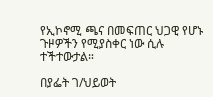የኢኮኖሚ ጫና በመፍጠር ህጋዊ የሆኑ ጉዞዎችን የሚያስቀር ነው ሲሉ ተችተውታል።

በያፌት ገ/ህይወት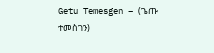Getu Temesgen – (ጌጡ ተመስገን)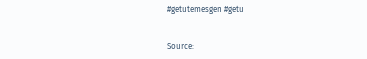#getutemesgen #getu


Source: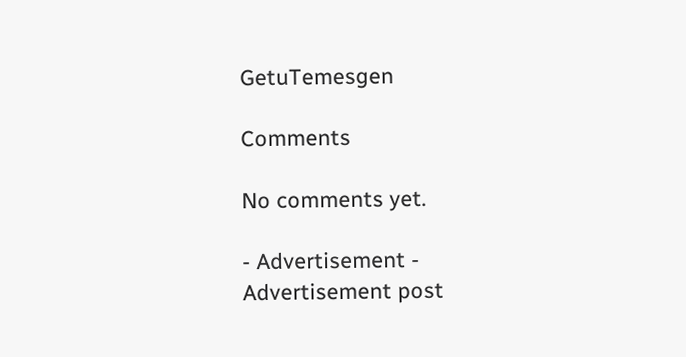GetuTemesgen

Comments

No comments yet.

- Advertisement -
Advertisement post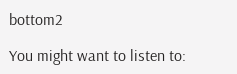bottom2

You might want to listen to: